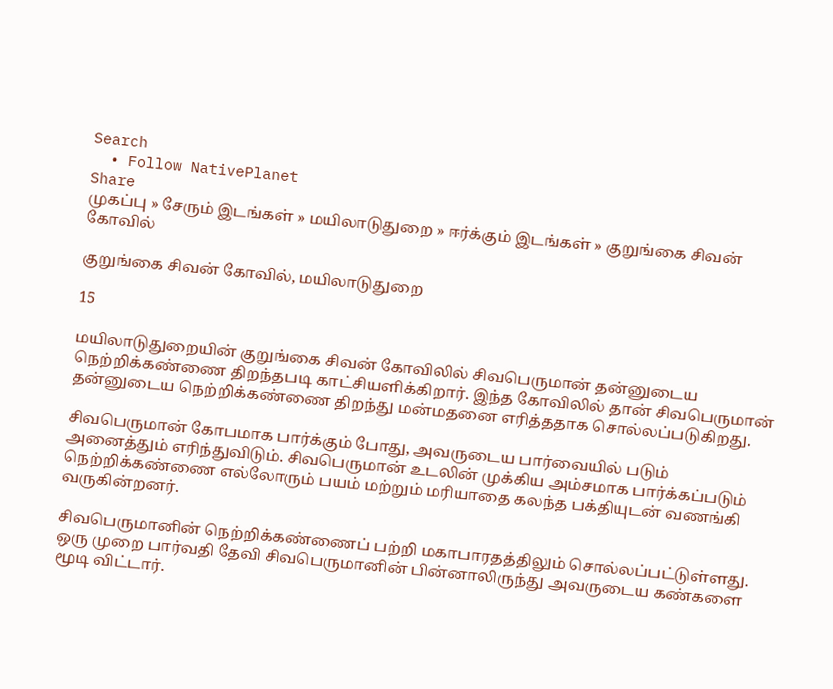Search
  • Follow NativePlanet
Share
முகப்பு » சேரும் இடங்கள் » மயிலாடுதுறை » ஈர்க்கும் இடங்கள் » குறுங்கை சிவன் கோவில்

குறுங்கை சிவன் கோவில், மயிலாடுதுறை

15

மயிலாடுதுறையின் குறுங்கை சிவன் கோவிலில் சிவபெருமான் தன்னுடைய நெற்றிக்கண்ணை திறந்தபடி காட்சியளிக்கிறார். இந்த கோவிலில் தான் சிவபெருமான் தன்னுடைய நெற்றிக்கண்ணை திறந்து மன்மதனை எரித்ததாக சொல்லப்படுகிறது.

சிவபெருமான் கோபமாக பார்க்கும் போது, அவருடைய பார்வையில் படும் அனைத்தும் எரிந்துவிடும். சிவபெருமான் உடலின் முக்கிய அம்சமாக பார்க்கப்படும் நெற்றிக்கண்ணை எல்லோரும் பயம் மற்றும் மரியாதை கலந்த பக்தியுடன் வணங்கி வருகின்றனர்.

சிவபெருமானின் நெற்றிக்கண்ணைப் பற்றி மகாபாரதத்திலும் சொல்லப்பட்டுள்ளது. ஒரு முறை பார்வதி தேவி சிவபெருமானின் பின்னாலிருந்து அவருடைய கண்களை மூடி விட்டார்.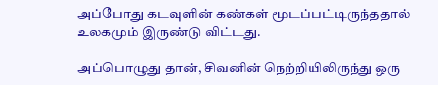அப்போது கடவுளின் கண்கள் மூடப்பட்டிருந்ததால் உலகமும் இருண்டு விட்டது.

அப்பொழுது தான், சிவனின் நெற்றியிலிருந்து ஒரு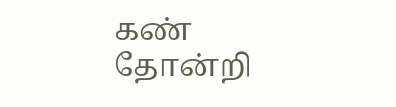கண் தோன்றி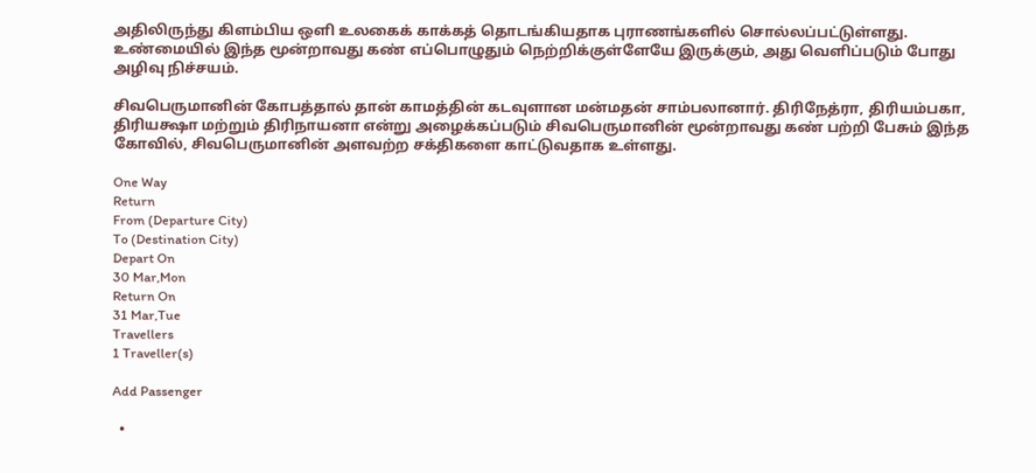அதிலிருந்து கிளம்பிய ஒளி உலகைக் காக்கத் தொடங்கியதாக புராணங்களில் சொல்லப்பட்டுள்ளது. உண்மையில் இந்த மூன்றாவது கண் எப்பொழுதும் நெற்றிக்குள்ளேயே இருக்கும், அது வெளிப்படும் போது அழிவு நிச்சயம்.

சிவபெருமானின் கோபத்தால் தான் காமத்தின் கடவுளான மன்மதன் சாம்பலானார். திரிநேத்ரா, திரியம்பகா, திரியக்ஷா மற்றும் திரிநாயனா என்று அழைக்கப்படும் சிவபெருமானின் மூன்றாவது கண் பற்றி பேசும் இந்த கோவில், சிவபெருமானின் அளவற்ற சக்திகளை காட்டுவதாக உள்ளது.

One Way
Return
From (Departure City)
To (Destination City)
Depart On
30 Mar,Mon
Return On
31 Mar,Tue
Travellers
1 Traveller(s)

Add Passenger

  •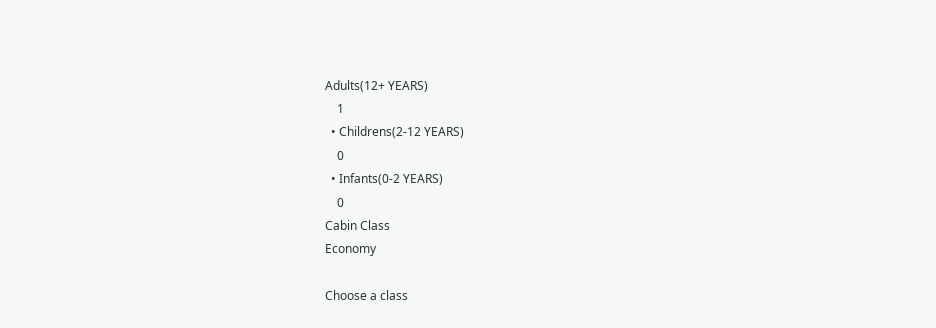Adults(12+ YEARS)
    1
  • Childrens(2-12 YEARS)
    0
  • Infants(0-2 YEARS)
    0
Cabin Class
Economy

Choose a class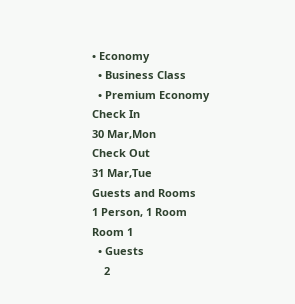• Economy
  • Business Class
  • Premium Economy
Check In
30 Mar,Mon
Check Out
31 Mar,Tue
Guests and Rooms
1 Person, 1 Room
Room 1
  • Guests
    2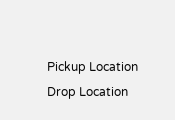Pickup Location
Drop Location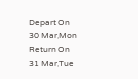Depart On
30 Mar,Mon
Return On
31 Mar,Tue